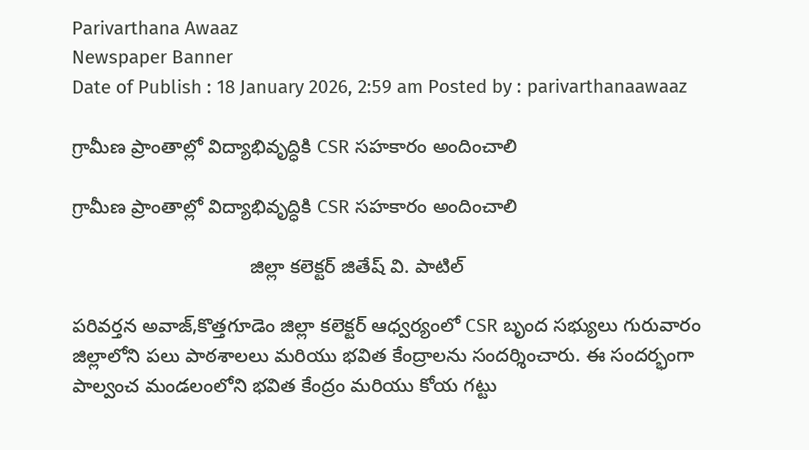Parivarthana Awaaz
Newspaper Banner
Date of Publish : 18 January 2026, 2:59 am Posted by : parivarthanaawaaz

గ్రామీణ ప్రాంతాల్లో విద్యాభివృద్ధికి CSR సహకారం అందించాలి

గ్రామీణ ప్రాంతాల్లో విద్యాభివృద్ధికి CSR సహకారం అందించాలి

                                 జిల్లా కలెక్టర్ జితేష్ వి. పాటిల్

పరివర్తన అవాజ్,కొత్తగూడెం జిల్లా కలెక్టర్ ఆధ్వర్యంలో CSR బృంద సభ్యులు గురువారం జిల్లాలోని పలు పాఠశాలలు మరియు భవిత కేంద్రాలను సందర్శించారు. ఈ సందర్భంగా పాల్వంచ మండలంలోని భవిత కేంద్రం మరియు కోయ గట్టు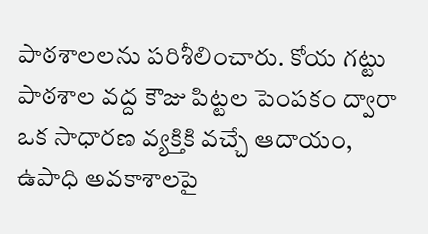పాఠశాలలను పరిశీలించారు. కోయ గట్టు పాఠశాల వద్ద కౌజు పిట్టల పెంపకం ద్వారా ఒక సాధారణ వ్యక్తికి వచ్చే ఆదాయం, ఉపాధి అవకాశాలపై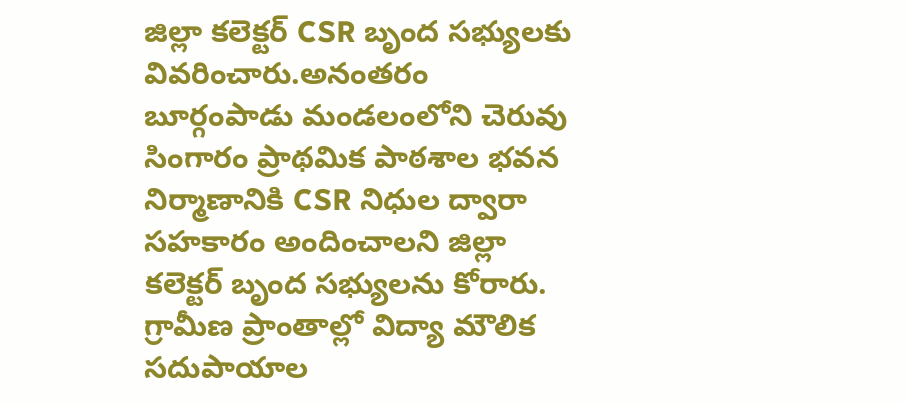జిల్లా కలెక్టర్ CSR బృంద సభ్యులకు వివరించారు.అనంతరం బూర్గంపాడు మండలంలోని చెరువు సింగారం ప్రాథమిక పాఠశాల భవన నిర్మాణానికి CSR నిధుల ద్వారా సహకారం అందించాలని జిల్లా కలెక్టర్ బృంద సభ్యులను కోరారు. గ్రామీణ ప్రాంతాల్లో విద్యా మౌలిక సదుపాయాల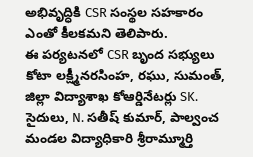అభివృద్ధికి CSR సంస్థల సహకారం ఎంతో కీలకమని తెలిపారు.
ఈ పర్యటనలో CSR బృంద సభ్యులు కోటా లక్ష్మీనరసింహ, రఘు, సుమంత్, జిల్లా విద్యాశాఖ కోఆర్డినేటర్లు SK. సైదులు, N. సతీష్ కుమార్, పాల్వంచ మండల విద్యాధికారి శ్రీరామ్మూర్తి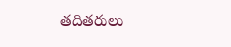తదితరులు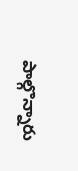పాల్గొన్నారు